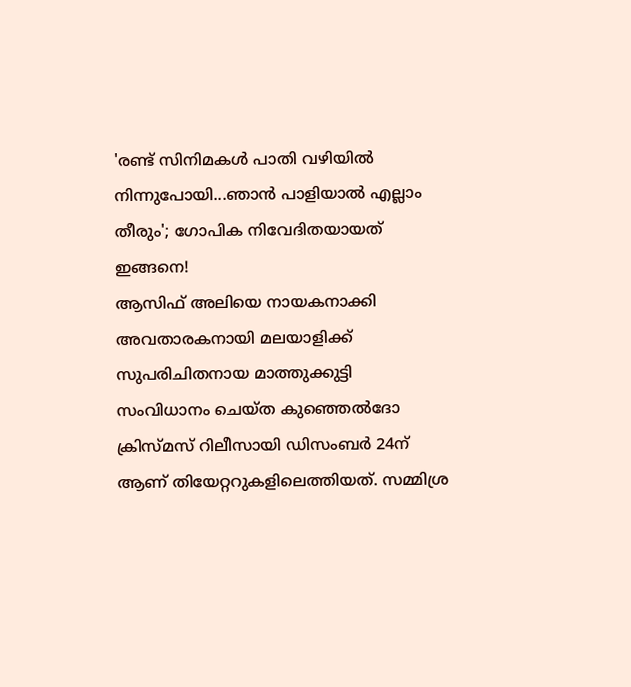'രണ്ട് സിനിമകൾ പാതി വഴിയിൽ നിന്നുപോയി...ഞാൻ പാളിയാൽ എല്ലാം തീരും'; ഗോപിക നിവേദിതയായത് ഇങ്ങനെ!
ആസിഫ് അലിയെ നായകനാക്കി അവതാരകനായി മലയാളിക്ക് സുപരിചിതനായ മാത്തുക്കുട്ടി സംവിധാനം ചെയ്ത കുഞ്ഞെൽദോ ക്രിസ്മസ് റിലീസായി ഡിസംബർ 24ന് ആണ് തിയേറ്ററുകളിലെത്തിയത്. സമ്മിശ്ര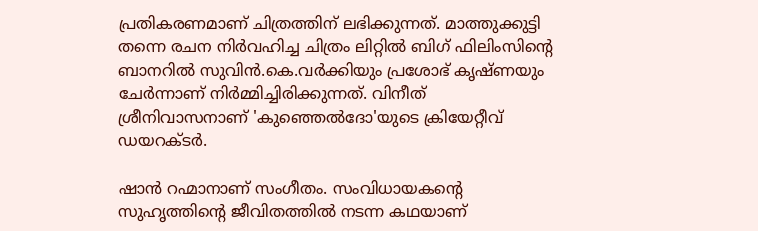പ്രതികരണമാണ് ചിത്രത്തിന് ലഭിക്കുന്നത്. മാത്തുക്കുട്ടി തന്നെ രചന നിർവഹിച്ച ചിത്രം ലിറ്റിൽ ബിഗ് ഫിലിംസിന്റെ ബാനറിൽ സുവിൻ.കെ.വർക്കിയും പ്രശോഭ് കൃഷ്ണയും ചേർന്നാണ് നിർമ്മിച്ചിരിക്കുന്നത്. വിനീത് ശ്രീനിവാസനാണ് 'കുഞ്ഞെൽദോ'യുടെ ക്രിയേറ്റീവ് ഡയറക്ടർ.

ഷാൻ റഹ്മാനാണ് സംഗീതം. സംവിധായകന്റെ സുഹൃത്തിന്റെ ജീവിതത്തിൽ നടന്ന കഥയാണ്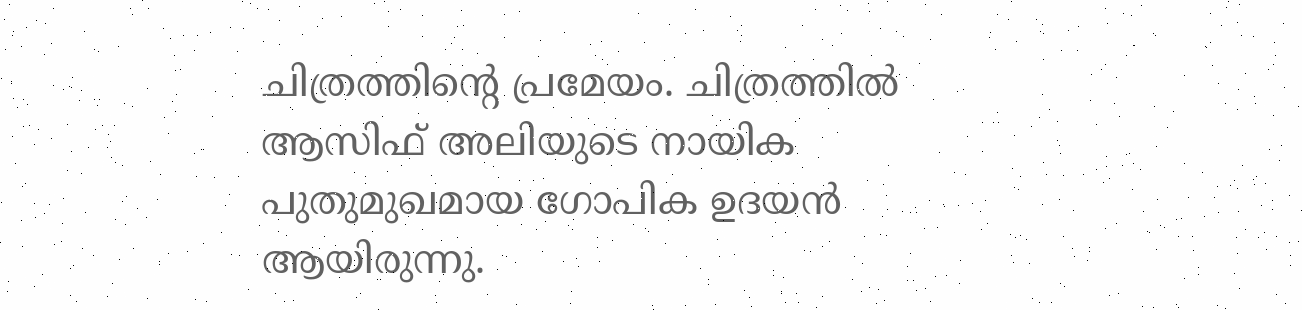ചിത്രത്തിന്റെ പ്രമേയം. ചിത്രത്തിൽ ആസിഫ് അലിയുടെ നായിക പുതുമുഖമായ ഗോപിക ഉദയൻ ആയിരുന്നു.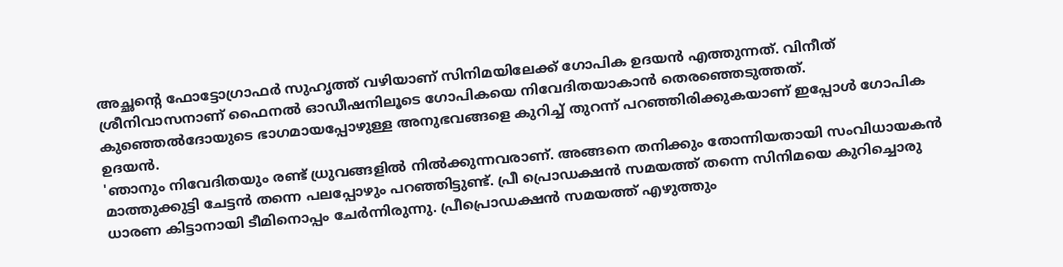അച്ഛന്റെ ഫോട്ടോഗ്രാഫർ സുഹൃത്ത് വഴിയാണ് സിനിമയിലേക്ക് ഗോപിക ഉദയൻ എത്തുന്നത്. വിനീത് ശ്രീനിവാസനാണ് ഫൈനൽ ഓഡീഷനിലൂടെ ഗോപികയെ നിവേദിതയാകാൻ തെരഞ്ഞെടുത്തത്. കുഞ്ഞെൽദോയുടെ ഭാഗമായപ്പോഴുള്ള അനുഭവങ്ങളെ കുറിച്ച് തുറന്ന് പറഞ്ഞിരിക്കുകയാണ് ഇപ്പോൾ ഗോപിക ഉദയൻ.
'ഞാനും നിവേദിതയും രണ്ട് ധ്രുവങ്ങളിൽ നിൽക്കുന്നവരാണ്. അങ്ങനെ തനിക്കും തോന്നിയതായി സംവിധായകൻ മാത്തുക്കുട്ടി ചേട്ടൻ തന്നെ പലപ്പോഴും പറഞ്ഞിട്ടുണ്ട്. പ്രീ പ്രൊഡക്ഷൻ സമയത്ത് തന്നെ സിനിമയെ കുറിച്ചൊരു ധാരണ കിട്ടാനായി ടീമിനൊപ്പം ചേർന്നിരുന്നു. പ്രീപ്രൊഡക്ഷൻ സമയത്ത് എഴുത്തും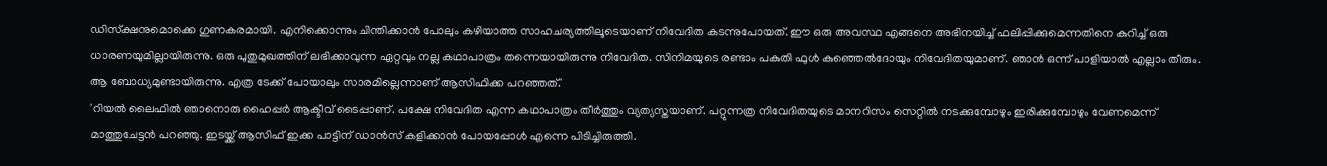ഡിസ്ക്ഷനുമൊക്കെ ഗുണകരമായി. എനിക്കൊന്നും ചിന്തിക്കാൻ പോലും കഴിയാത്ത സാഹചര്യത്തിലൂടെയാണ് നിവേദിത കടന്നുപോയത്. ഈ ഒരു അവസ്ഥ എങ്ങനെ അഭിനയിച്ച് ഫലിപ്പിക്കുമെന്നതിനെ കുറിച്ച് ഒരു ധാരണയുമില്ലായിരുന്നു. ഒരു പുതുമുഖത്തിന് ലഭിക്കാവുന്ന ഏറ്റവും നല്ല കഥാപാത്രം തന്നെയായിരുന്നു നിവേദിത. സിനിമയുടെ രണ്ടാം പകുതി ഫുൾ കുഞ്ഞെൽദോയും നിവേദിതയുമാണ്. ഞാൻ ഒന്ന് പാളിയാൽ എല്ലാം തീരും. ആ ബോധ്യമുണ്ടായിരുന്നു. എത്ര ടേക്ക് പോയാലും സാരമില്ലെന്നാണ് ആസിഫിക്ക പറഞ്ഞത്.'
'റിയൽ ലൈഫിൽ ഞാനൊരു ഹൈപ്പർ ആക്ടീവ് ടൈപ്പാണ്. പക്ഷേ നിവേദിത എന്ന കഥാപാത്രം തീർത്തും വ്യത്യസ്തയാണ്. പറ്റുന്നത്ര നിവേദിതയുടെ മാനറിസം സെറ്റിൽ നടക്കുമ്പോഴും ഇരിക്കുമ്പോഴും വേണമെന്ന് മാത്തുചേട്ടൻ പറഞ്ഞു. ഇടയ്ക്ക് ആസിഫ് ഇക്ക പാട്ടിന് ഡാൻസ് കളിക്കാൻ പോയപ്പോൾ എന്നെ പിടിച്ചിരുത്തി.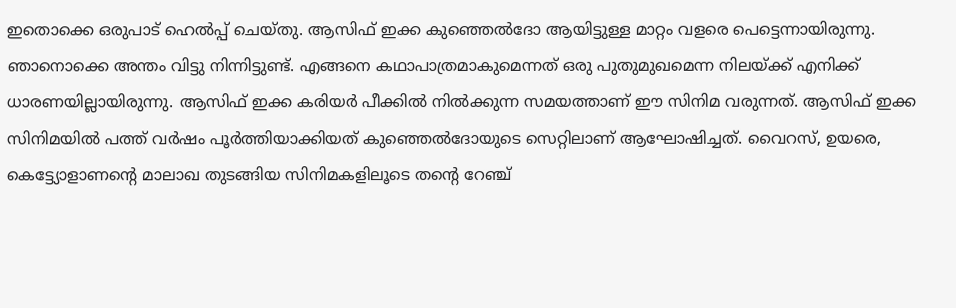ഇതൊക്കെ ഒരുപാട് ഹെൽപ്പ് ചെയ്തു. ആസിഫ് ഇക്ക കുഞ്ഞെൽദോ ആയിട്ടുള്ള മാറ്റം വളരെ പെട്ടെന്നായിരുന്നു. ഞാനൊക്കെ അന്തം വിട്ടു നിന്നിട്ടുണ്ട്. എങ്ങനെ കഥാപാത്രമാകുമെന്നത് ഒരു പുതുമുഖമെന്ന നിലയ്ക്ക് എനിക്ക് ധാരണയില്ലായിരുന്നു. ആസിഫ് ഇക്ക കരിയർ പീക്കിൽ നിൽക്കുന്ന സമയത്താണ് ഈ സിനിമ വരുന്നത്. ആസിഫ് ഇക്ക സിനിമയിൽ പത്ത് വർഷം പൂർത്തിയാക്കിയത് കുഞ്ഞെൽദോയുടെ സെറ്റിലാണ് ആഘോഷിച്ചത്. വൈറസ്, ഉയരെ, കെട്ട്യോളാണന്റെ മാലാഖ തുടങ്ങിയ സിനിമകളിലൂടെ തന്റെ റേഞ്ച്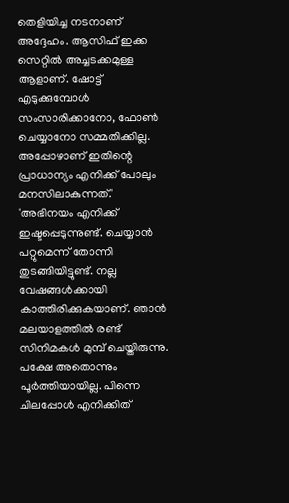തെളിയിച്ച നടനാണ് അദ്ദേഹം. ആസിഫ് ഇക്ക സെറ്റിൽ അച്ചടക്കമുള്ള ആളാണ്. ഷോട്ട് എടുക്കുമ്പോൾ സംസാരിക്കാനോ, ഫോൺ ചെയ്യാനോ സമ്മതിക്കില്ല. അപ്പോഴാണ് ഇതിന്റെ പ്രാധാന്യം എനിക്ക് പോലും മനസിലാകുന്നത്.'
'അഭിനയം എനിക്ക് ഇഷ്ടപ്പെടുന്നുണ്ട്. ചെയ്യാൻ പറ്റുമെന്ന് തോന്നി തുടങ്ങിയിട്ടുണ്ട്. നല്ല വേഷങ്ങൾക്കായി കാത്തിരിക്കുകയാണ്. ഞാൻ മലയാളത്തിൽ രണ്ട് സിനിമകൾ മുമ്പ് ചെയ്തിരുന്നു. പക്ഷേ അതൊന്നും പൂർത്തിയായില്ല. പിന്നെ ചിലപ്പോൾ എനിക്കിത്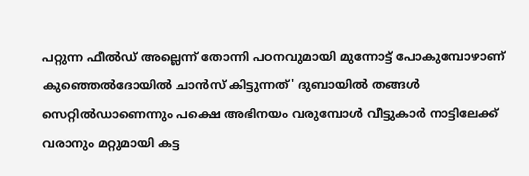പറ്റുന്ന ഫീൽഡ് അല്ലെന്ന് തോന്നി പഠനവുമായി മുന്നോട്ട് പോകുമ്പോഴാണ് കുഞ്ഞെൽദോയിൽ ചാൻസ് കിട്ടുന്നത്' ദുബായിൽ തങ്ങൾ സെറ്റിൽഡാണെന്നും പക്ഷെ അഭിനയം വരുമ്പോൾ വീട്ടുകാർ നാട്ടിലേക്ക് വരാനും മറ്റുമായി കട്ട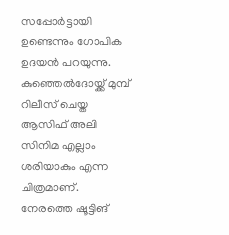സപ്പോർട്ടായി ഉണ്ടെന്നും ഗോപിക ഉദയൻ പറയുന്നു. കുഞ്ഞെൽദോയ്ക്ക് മുമ്പ് റിലീസ് ചെയ്ത ആസിഫ് അലി സിനിമ എല്ലാം ശരിയാകും എന്ന ചിത്രമാണ്. നേരത്തെ ഷൂട്ടിങ്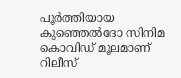പൂർത്തിയായ കുഞ്ഞെൽദോ സിനിമ കൊവിഡ് മൂലമാണ് റിലീസ്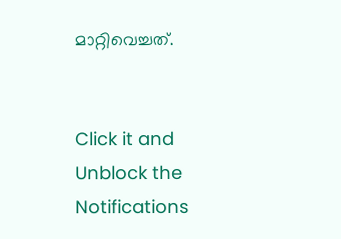മാറ്റിവെച്ചത്.


Click it and Unblock the Notifications